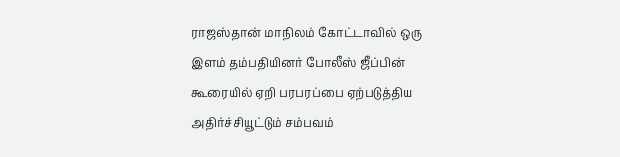ராஜஸ்தான் மாநிலம் கோட்டாவில் ஒரு இளம் தம்பதியினர் போலீஸ் ஜீப்பின் கூரையில் ஏறி பரபரப்பை ஏற்படுத்திய அதிர்ச்சியூட்டும் சம்பவம்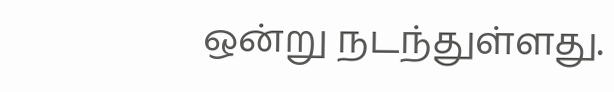ஒன்று நடந்துள்ளது.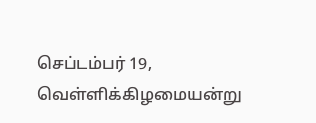செப்டம்பர் 19, வெள்ளிக்கிழமையன்று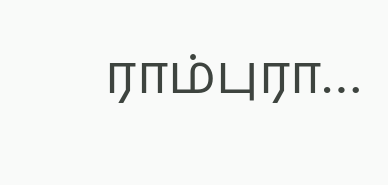ராம்புரா…